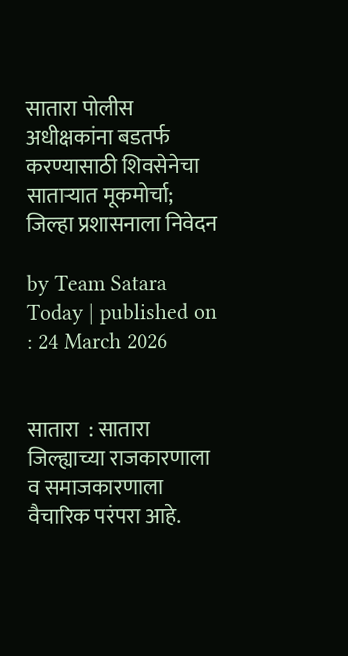सातारा पोलीस अधीक्षकांना बडतर्फ करण्यासाठी शिवसेनेचा साताऱ्यात मूकमोर्चा; जिल्हा प्रशासनाला निवेदन

by Team Satara Today | published on : 24 March 2026


सातारा  : सातारा जिल्ह्याच्या राजकारणाला व समाजकारणाला वैचारिक परंपरा आहे.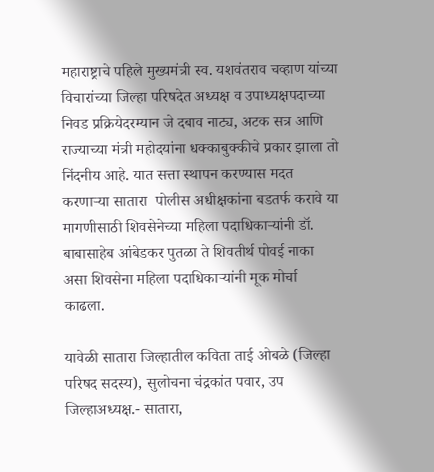महाराष्ट्राचे पहिले मुख्यमंत्री स्व. यशवंतराव चव्हाण यांच्या विचारांच्या जिल्हा परिषदेत अध्यक्ष व उपाध्यक्षपदाच्या निवड प्रक्रियेदरम्यान जे दबाव नाट्य, अटक सत्र आणि राज्याच्या मंत्री महोदयांना धक्काबुक्कीचे प्रकार झाला तो निंदनीय आहे. यात सत्ता स्थापन करण्यास मदत करणाऱ्या सातारा  पोलीस अधीक्षकांना बडतर्फ करावे या मागणीसाठी शिवसेनेच्या महिला पदाधिकाऱ्यांनी डॉ. बाबासाहेब आंबेडकर पुतळा ते शिवतीर्थ पोवई नाका असा शिवसेना महिला पदाधिकाऱ्यांनी मूक मोर्चा काढला.

यावेळी सातारा जिल्हातील कविता ताई ओबळे (जिल्हा परिषद सदस्य), सुलोचना चंद्रकांत पवार, उप जिल्हाअध्यक्ष.- सातारा,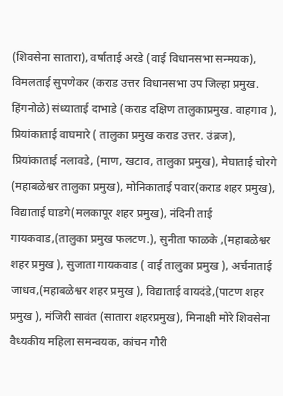(शिवसेना सातारा), वर्षाताई अरडे (वाई विधानसभा सन्मयक), विमलताई सुपणेकर (कराड उत्तर विधानसभा उप जिल्हा प्रमुख. हिंगनोळे) संध्याताई दाभाडे (कराड दक्षिण तालुकाप्रमुख. वाहगाव ), प्रियांकाताई वाघमारे ( तालुका प्रमुख कराड उत्तर. उंब्रज), प्रियांकाताई नलावडे, (माण, खटाव, तालुका प्रमुख), मेघाताई चोरगे (महाबळेश्वर तालुका प्रमुख), मोनिकाताई पवार(कराड शहर प्रमुख), विद्याताई घाडगे(मलकापूर शहर प्रमुख), नंदिनी ताई गायकवाड,(तालुका प्रमुख फलटण.), सुनीता फाळके ,(महाबळेश्वर शहर प्रमुख ), सुजाता गायकवाड ( वाई तालुका प्रमुख ), अर्चनाताई जाधव,(महाबळेश्वर शहर प्रमुख ), विद्याताई वायदंडे,(पाटण शहर प्रमुख ), मंजिरी सावंत (सातारा शहरप्रमुख), मिनाक्षी मोरे शिवसेना वैध्यकीय महिला समन्वयक, कांचन गौरी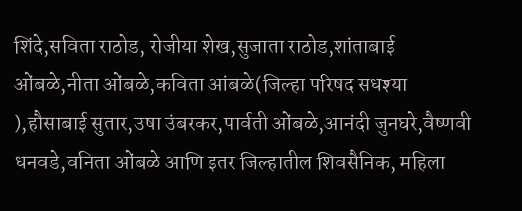शिंदे,सविता राठोड, रोजीया शेख,सुजाता राठोड,शांताबाई ओंबळे,नीता ओंबळे,कविता आंबळे(जिल्हा परिषद सधश्या ),हौसाबाई सुतार,उषा उंबरकर,पार्वती ओंबळे,आनंदी जुनघरे,वैष्णवी धनवडे,वनिता ओंबळे आणि इतर जिल्हातील शिवसैनिक, महिला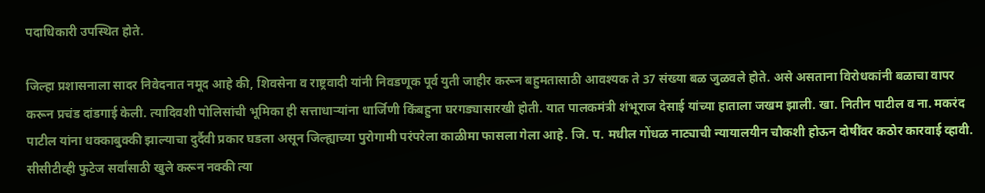पदाधिकारी उपस्थित होते.

जिल्हा प्रशासनाला सादर निवेदनात नमूद आहे की, शिवसेना व राष्ट्रवादी यांनी निवडणूक पूर्व युती जाहीर करून बहुमतासाठी आवश्यक ते 37 संख्या बळ जुळवले होते. असे असताना विरोधकांनी बळाचा वापर करून प्रचंड दांडगाई केली. त्यादिवशी पोलिसांची भूमिका ही सत्ताधाऱ्यांना धार्जिणी किंबहुना घरगड्यासारखी होती. यात पालकमंत्री शंभूराज देसाई यांच्या हाताला जखम झाली. खा. नितीन पाटील व ना. मकरंद पाटील यांना धक्काबुक्की झाल्याचा दुर्दैवी प्रकार घडला असून जिल्ह्याच्या पुरोगामी परंपरेला काळीमा फासला गेला आहे. जि. प. मधील गोंधळ नाट्याची न्यायालयीन चौकशी होऊन दोषींवर कठोर कारवाई व्हावी. सीसीटीव्ही फुटेज सर्वांसाठी खुले करून नक्की त्या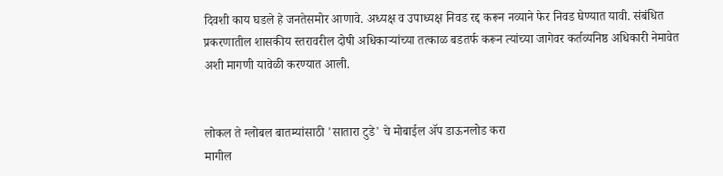दिवशी काय घडले हे जनतेसमोर आणावे. अध्यक्ष व उपाध्यक्ष निवड रद्द करून नव्याने फेर निवड घेण्यात यावी. संबंधित प्रकरणातील शासकीय स्तरावरील दोषी अधिकाऱ्यांच्या तत्काळ बडतर्फ करून त्यांच्या जागेवर कर्तव्यनिष्ठ अधिकारी नेमावेत अशी मागणी यावेळी करण्यात आली.


लोकल ते ग्लोबल बातम्यांसाठी 'सातारा टुडे' चे मोबाईल ॲप डाऊनलोड करा
मागील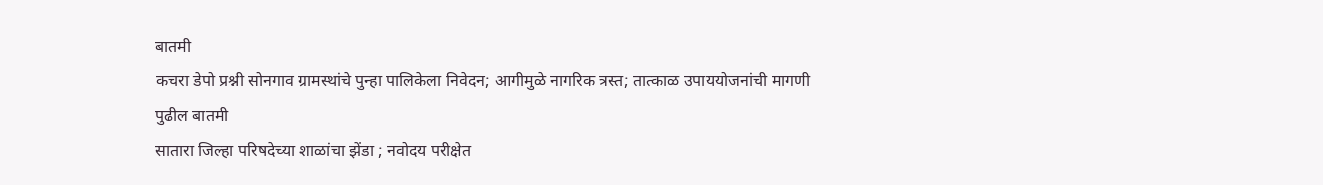बातमी
कचरा डेपो प्रश्नी सोनगाव ग्रामस्थांचे पुन्हा पालिकेला निवेदन; आगीमुळे नागरिक त्रस्त; तात्काळ उपाययोजनांची मागणी
पुढील बातमी
सातारा जिल्हा परिषदेच्या शाळांचा झेंडा ; नवोदय परीक्षेत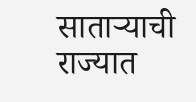साताऱ्याची राज्यात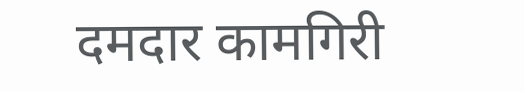दमदार कामगिरी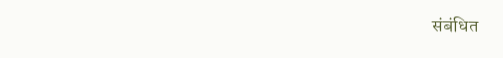संबंधित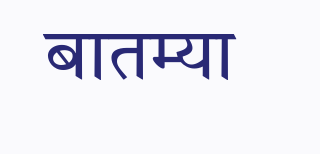बातम्या